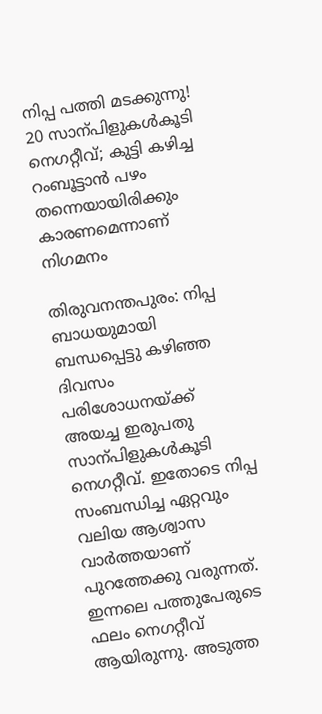നിപ്പ പത്തി മടക്കുന്നു! 20 സാന്പിളുകൾകൂടി നെഗറ്റീവ്; കുട്ടി കഴിച്ച റംബൂട്ടാന്‍ പഴം തന്നെയായിരിക്കും‍ കാരണമെന്നാണ് നിഗമനം

തിരുവനന്തപുരം: നിപ്പ ബാധയുമായി ബന്ധപ്പെട്ടു കഴിഞ്ഞ ദിവസം പരിശോധനയ്ക്ക് അയച്ച ഇരുപതു സാന്പിളുകൾകൂടി നെഗറ്റീവ്. ഇതോടെ നിപ്പ സംബന്ധിച്ച ഏറ്റവും വലിയ ആശ്വാസ വാർത്തയാണ് പുറത്തേക്കു വരുന്നത്. ഇന്നലെ പത്തുപേരുടെ ഫലം നെഗറ്റീവ് ആയിരുന്നു. അടുത്ത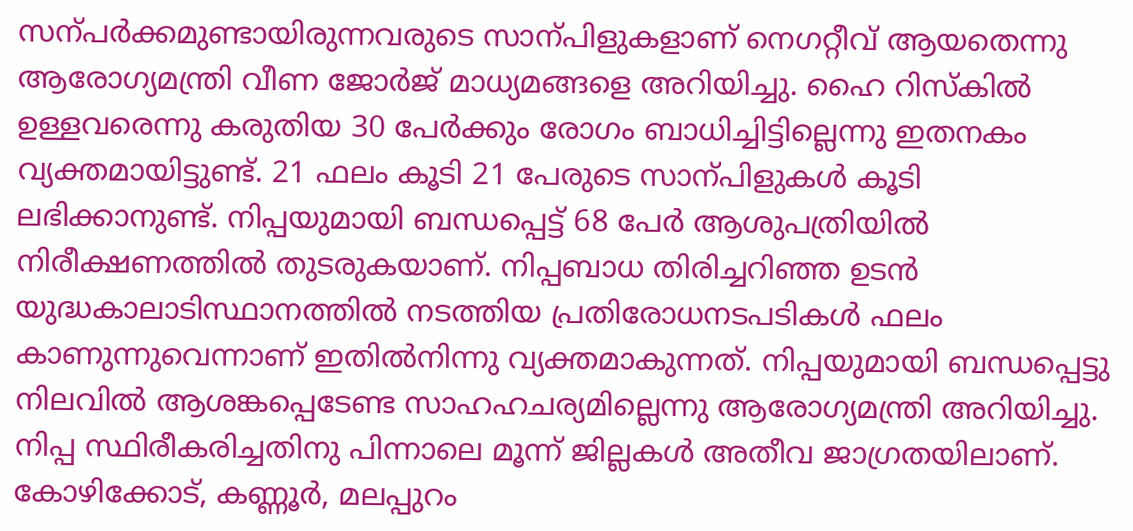സന്പർക്കമുണ്ടായിരുന്നവരുടെ സാന്പിളുകളാണ് നെഗറ്റീവ് ആയതെന്നു ആരോഗ്യമന്ത്രി വീണ ജോർജ് മാധ്യമങ്ങളെ അറിയിച്ചു. ഹൈ റിസ്കിൽ ഉള്ളവരെന്നു കരുതിയ 30 പേർക്കും രോഗം ബാധിച്ചിട്ടില്ലെന്നു ഇതനകം വ്യക്തമായിട്ടുണ്ട്. 21 ഫലം കൂടി 21 പേരുടെ സാന്പിളുകൾ കൂടി ലഭിക്കാനുണ്ട്. നിപ്പയുമായി ബന്ധപ്പെട്ട് 68 പേർ ആശുപത്രിയിൽ നിരീക്ഷണത്തിൽ തുടരുകയാണ്. നിപ്പബാധ തിരിച്ചറിഞ്ഞ ഉടൻ യുദ്ധകാലാടിസ്ഥാനത്തിൽ നടത്തിയ പ്രതിരോധനടപടികൾ ഫലം കാണുന്നുവെന്നാണ് ഇതിൽനിന്നു വ്യക്തമാകുന്നത്. നിപ്പയുമായി ബന്ധപ്പെട്ടു നിലവിൽ ആശങ്കപ്പെടേണ്ട സാഹഹചര്യമില്ലെന്നു ആരോഗ്യമന്ത്രി അറിയിച്ചു. നിപ്പ സ്ഥിരീകരിച്ചതിനു പിന്നാലെ മൂന്ന് ജില്ലകള്‍ അതീവ ജാഗ്രതയിലാണ്. കോഴിക്കോട്, കണ്ണൂര്‍, മലപ്പുറം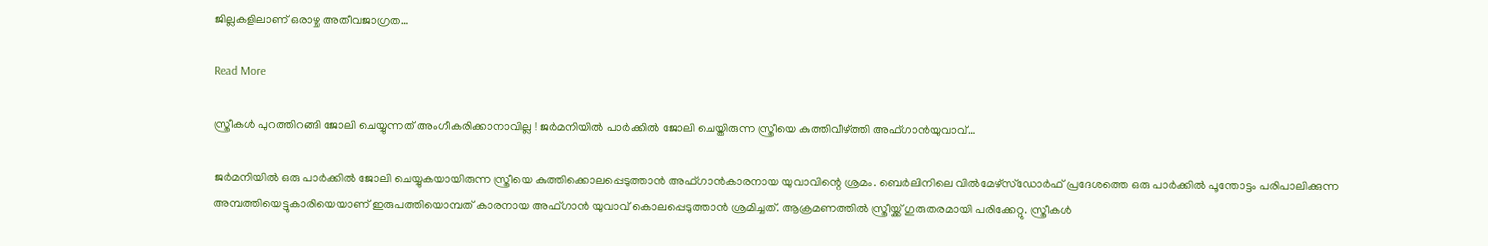ജില്ലകളിലാണ് ഒരാഴ്ച അതീവജാഗ്രത…

Read More

സ്ത്രീകള്‍ പുറത്തിറങ്ങി ജോലി ചെയ്യുന്നത് അംഗീകരിക്കാനാവില്ല ! ജര്‍മനിയില്‍ പാര്‍ക്കില്‍ ജോലി ചെയ്തിരുന്ന സ്ത്രീയെ കുത്തിവീഴ്ത്തി അഫ്ഗാന്‍യുവാവ്…

ജര്‍മനിയില്‍ ഒരു പാര്‍ക്കില്‍ ജോലി ചെയ്യുകയായിരുന്ന സ്ത്രീയെ കുത്തിക്കൊലപ്പെടുത്താന്‍ അഫ്ഗാന്‍കാരനായ യുവാവിന്റെ ശ്രമം. ബെര്‍ലിനിലെ വില്‍മേഴ്‌സ്ഡോര്‍ഫ് പ്രദേശത്തെ ഒരു പാര്‍ക്കില്‍ പൂന്തോട്ടം പരിപാലിക്കുന്ന അമ്പത്തിയെട്ടുകാരിയെയാണ് ഇരുപത്തിയൊമ്പത് കാരനായ അഫ്ഗാന്‍ യുവാവ് കൊലപ്പെടുത്താന്‍ ശ്രമിച്ചത്. ആക്രമണത്തില്‍ സ്ത്രീയ്ക്ക് ഗുരുതരമായി പരിക്കേറ്റു. സ്ത്രീകള്‍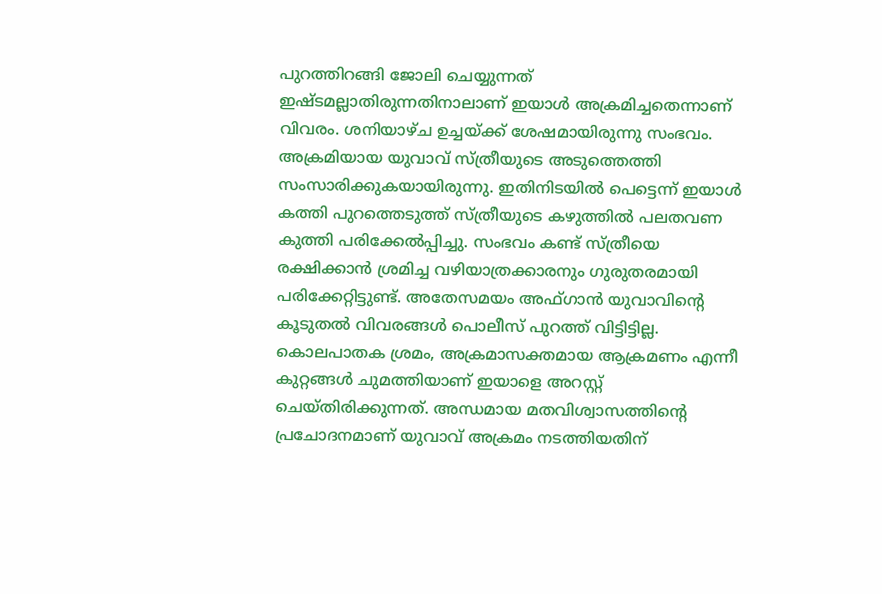പുറത്തിറങ്ങി ജോലി ചെയ്യുന്നത് ഇഷ്ടമല്ലാതിരുന്നതിനാലാണ് ഇയാള്‍ അക്രമിച്ചതെന്നാണ് വിവരം. ശനിയാഴ്ച ഉച്ചയ്ക്ക് ശേഷമായിരുന്നു സംഭവം. അക്രമിയായ യുവാവ് സ്ത്രീയുടെ അടുത്തെത്തി സംസാരിക്കുകയായിരുന്നു. ഇതിനിടയില്‍ പെട്ടെന്ന് ഇയാള്‍ കത്തി പുറത്തെടുത്ത് സ്ത്രീയുടെ കഴുത്തില്‍ പലതവണ കുത്തി പരിക്കേല്‍പ്പിച്ചു. സംഭവം കണ്ട് സ്ത്രീയെ രക്ഷിക്കാന്‍ ശ്രമിച്ച വഴിയാത്രക്കാരനും ഗുരുതരമായി പരിക്കേറ്റിട്ടുണ്ട്. അതേസമയം അഫ്ഗാന്‍ യുവാവിന്റെ കൂടുതല്‍ വിവരങ്ങള്‍ പൊലീസ് പുറത്ത് വിട്ടിട്ടില്ല. കൊലപാതക ശ്രമം, അക്രമാസക്തമായ ആക്രമണം എന്നീ കുറ്റങ്ങള്‍ ചുമത്തിയാണ് ഇയാളെ അറസ്റ്റ് ചെയ്തിരിക്കുന്നത്. അന്ധമായ മതവിശ്വാസത്തിന്റെ പ്രചോദനമാണ് യുവാവ് അക്രമം നടത്തിയതിന്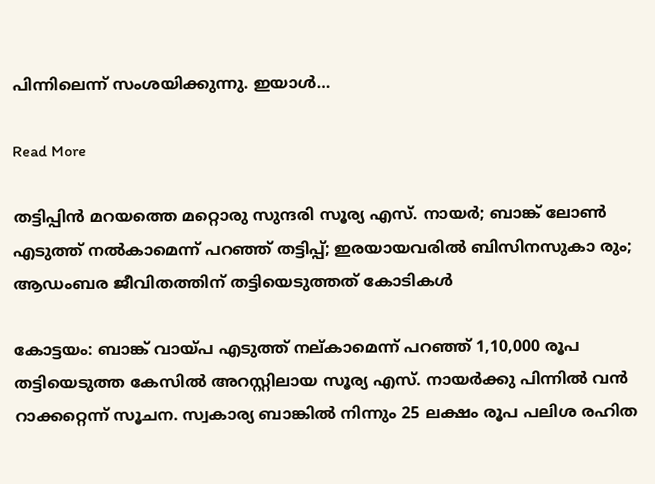പിന്നിലെന്ന് സംശയിക്കുന്നു. ഇയാള്‍…

Read More

തട്ടിപ്പിൻ മറയത്തെ മറ്റൊരു സുന്ദരി സൂര്യ എസ്. നായർ; ബാങ്ക് ലോൺ എടുത്ത് നൽകാമെന്ന് പറഞ്ഞ് തട്ടിപ്പ്; ഇരയായവരിൽ ബിസിനസുകാ രും; ആഡംബര ജീവിതത്തിന് തട്ടിയെടുത്തത് കോടികൾ

കോട്ടയം: ബാങ്ക് വായ്പ എടുത്ത് നല്കാമെന്ന് പറഞ്ഞ് 1,10,000 രൂപ തട്ടിയെടുത്ത കേസിൽ അറസ്റ്റിലായ സൂര്യ എസ്. നായർക്കു പിന്നിൽ വൻ റാക്കറ്റെന്ന് സൂചന. സ്വകാര്യ ബാങ്കിൽ നിന്നും 25 ലക്ഷം രൂപ പലിശ രഹിത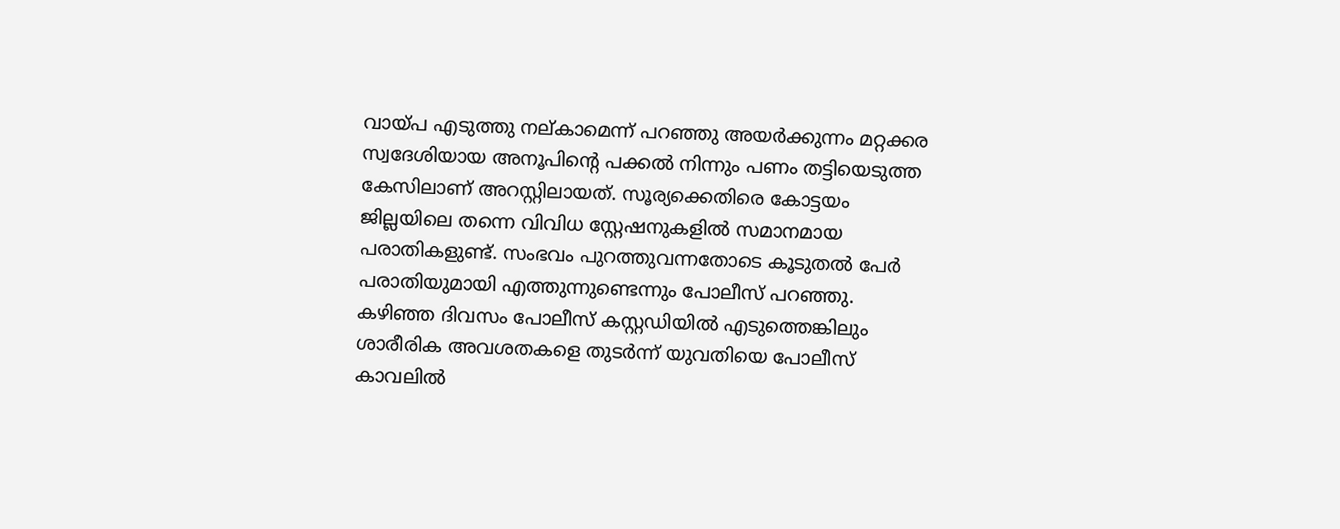വായ്പ എടുത്തു നല്കാമെന്ന് പറഞ്ഞു അയർക്കുന്നം മറ്റക്കര സ്വദേശിയായ അനൂപിന്‍റെ പക്കൽ നിന്നും പണം തട്ടിയെടുത്ത കേസിലാണ് അറസ്റ്റിലായത്. സൂര്യക്കെതിരെ കോട്ടയം ജില്ലയിലെ തന്നെ വിവിധ സ്റ്റേഷനുകളിൽ സമാനമായ പരാതികളുണ്ട്. സംഭവം പുറത്തുവന്നതോടെ കൂടുതൽ പേർ പരാതിയുമായി എത്തുന്നുണ്ടെന്നും പോലീസ് പറഞ്ഞു. കഴിഞ്ഞ ദിവസം പോലീസ് കസ്റ്റഡിയിൽ എടുത്തെങ്കിലും ശാരീരിക അവശതകളെ തുടർന്ന് യുവതിയെ പോലീസ് കാവലിൽ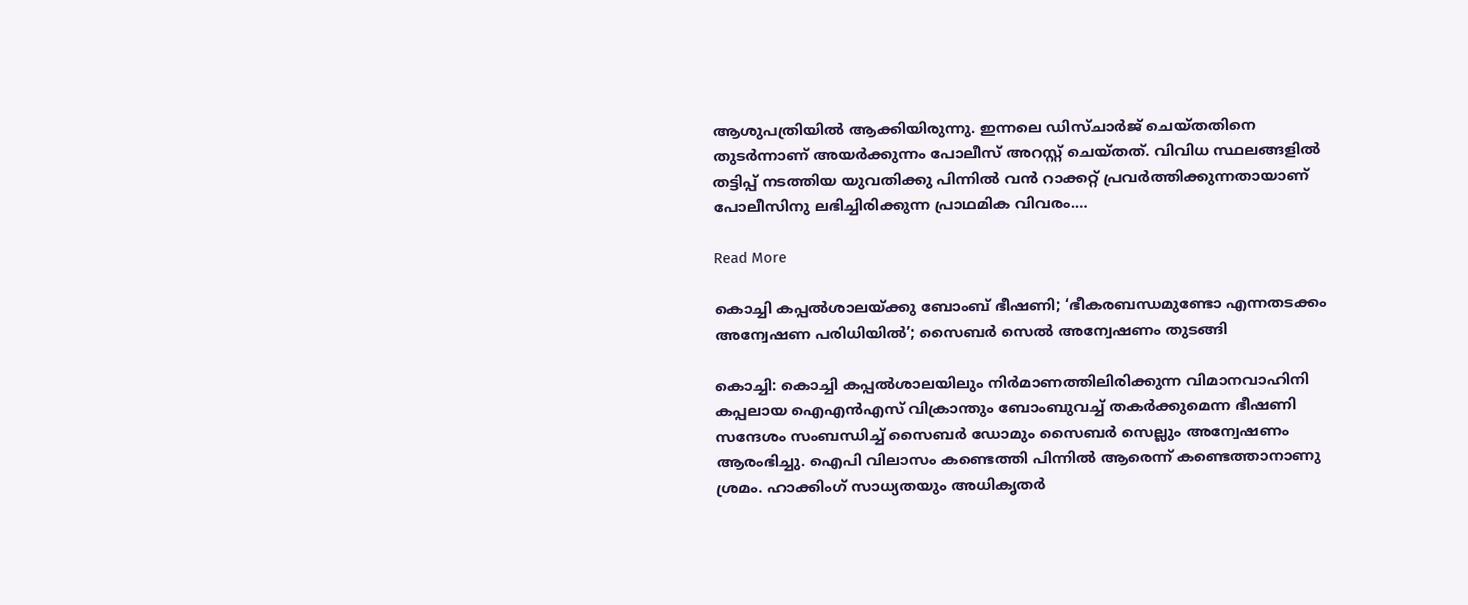ആശുപത്രിയിൽ ആക്കിയിരുന്നു. ഇന്നലെ ഡിസ്ചാർജ് ചെയ്തതിനെ തുടർന്നാണ് അയർക്കുന്നം പോലീസ് അറസ്റ്റ് ചെയ്തത്. വിവിധ സ്ഥലങ്ങളിൽ തട്ടിപ്പ് നടത്തിയ യുവതിക്കു പിന്നിൽ വൻ റാക്കറ്റ് പ്രവർത്തിക്കുന്നതായാണ് പോലീസിനു ലഭിച്ചിരിക്കുന്ന പ്രാഥമിക വിവരം.…

Read More

കൊച്ചി കപ്പല്‍ശാലയ്ക്കു ബോംബ് ഭീഷണി; ‘ഭീകരബന്ധമുണ്ടോ എന്നതടക്കം അന്വേഷണ പരിധിയിൽ’; സൈബര്‍ സെല്‍ അന്വേഷണം തുടങ്ങി

കൊച്ചി: കൊച്ചി കപ്പല്‍ശാലയിലും നിര്‍മാണത്തിലിരിക്കുന്ന വിമാനവാഹിനി കപ്പലായ ഐഎന്‍എസ് വിക്രാന്തും ബോംബുവച്ച് തകര്‍ക്കുമെന്ന ഭീഷണി സന്ദേശം സംബന്ധിച്ച് സൈബര്‍ ഡോമും സൈബര്‍ സെല്ലും അന്വേഷണം ആരംഭിച്ചു. ഐപി വിലാസം കണ്ടെത്തി പിന്നില്‍ ആരെന്ന് കണ്ടെത്താനാണു ശ്രമം. ഹാക്കിംഗ് സാധ്യതയും അധികൃതര്‍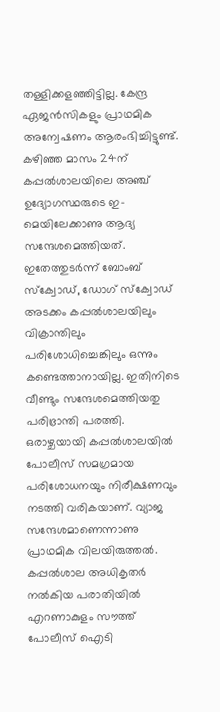തള്ളിക്കളഞ്ഞിട്ടില്ല. കേന്ദ്ര ഏജന്‍സികളും പ്രാഥമിക അന്വേഷണം ആരംഭിച്ചിട്ടുണ്ട്. കഴിഞ്ഞ മാസം 24ന് കപ്പല്‍ശാലയിലെ അഞ്ച് ഉദ്യോഗസ്ഥരുടെ ഇ-മെയിലേക്കാണു ആദ്യ സന്ദേശമെത്തിയത്. ഇതേത്തുടര്‍ന്ന് ബോംബ് സ്‌ക്വോഡ്, ഡോഗ് സ്‌ക്വോഡ് അടക്കം കപ്പല്‍ശാലയിലും വിക്രാന്തിലും പരിശോധിച്ചെങ്കിലും ഒന്നും കണ്ടെത്താനായില്ല. ഇതിനിടെ വീണ്ടും സന്ദേശമെത്തിയതു പരിഭ്രാന്തി പരത്തി. ഒരാഴ്ചയായി കപ്പല്‍ശാലയില്‍ പോലീസ് സമഗ്രമായ പരിശോധനയും നിരീക്ഷണവും നടത്തി വരികയാണ്. വ്യാജ സന്ദേശമാണെന്നാണു പ്രാഥമിക വിലയിരുത്തല്‍. കപ്പല്‍ശാല അധികൃതര്‍ നല്‍കിയ പരാതിയില്‍ എറണാകുളം സൗത്ത് പോലീസ് ഐടി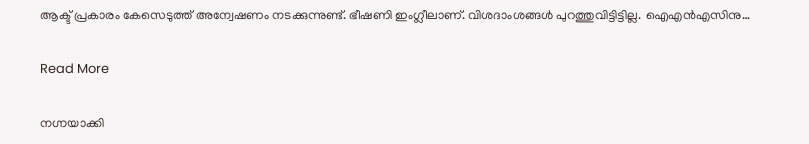ആക്ട് പ്രകാരം കേസെടുത്ത് അന്വേഷണം നടക്കുന്നുണ്ട്. ഭീഷണി ഇംഗ്ലീലാണ്. വിശദാംശങ്ങള്‍ പുറത്തുവിട്ടിട്ടില്ല. ഐഎന്‍എസിനു…

Read More

നഗ്നയാക്കി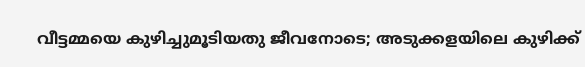വീട്ടമ്മയെ കുഴിച്ചുമൂടിയതു ജീവനോടെ; അടുക്കളയിലെ കുഴിക്ക്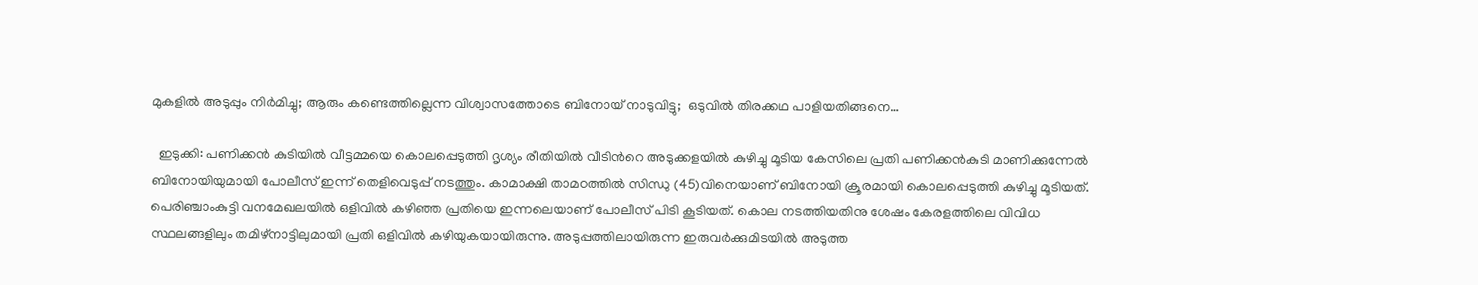മുകളിൽ അടുപ്പും നിർമിച്ചു; ആരും കണ്ടെത്തില്ലെന്ന വിശ്വാസത്തോടെ ബിനോയ് നാടുവിട്ടു;  ഒടുവിൽ തിരക്കഥ പാളിയതിങ്ങനെ…

  ഇടുക്കി: പണിക്കൻ കുടിയിൽ വീട്ടമ്മയെ കൊലപ്പെടുത്തി ദൃശ്യം രീതിയിൽ വീടിന്‍റെ അടുക്കളയിൽ കുഴിച്ചു മൂടിയ കേസിലെ പ്രതി പണിക്കൻകുടി മാണിക്കുന്നേൽ ബിനോയിയുമായി പോലീസ് ഇന്ന് തെളിവെടുപ്പ് നടത്തും. കാമാക്ഷി താമഠത്തിൽ സിന്ധു (45)വിനെയാണ് ബിനോയി ക്രൂരമായി കൊലപ്പെടുത്തി കുഴിച്ചു മൂടിയത്. പെരിഞ്ചാംകുട്ടി വനമേഖലയിൽ ഒളിവിൽ കഴിഞ്ഞ പ്രതിയെ ഇന്നലെയാണ് പോലീസ് പിടി കൂടിയത്. കൊല നടത്തിയതിനു ശേഷം കേരളത്തിലെ വിവിധ സ്ഥലങ്ങളിലും തമിഴ്നാട്ടിലുമായി പ്രതി ഒളിവിൽ കഴിയുകയായിരുന്നു. അടുപ്പത്തിലായിരുന്ന ഇരുവർക്കുമിടയിൽ അടുത്ത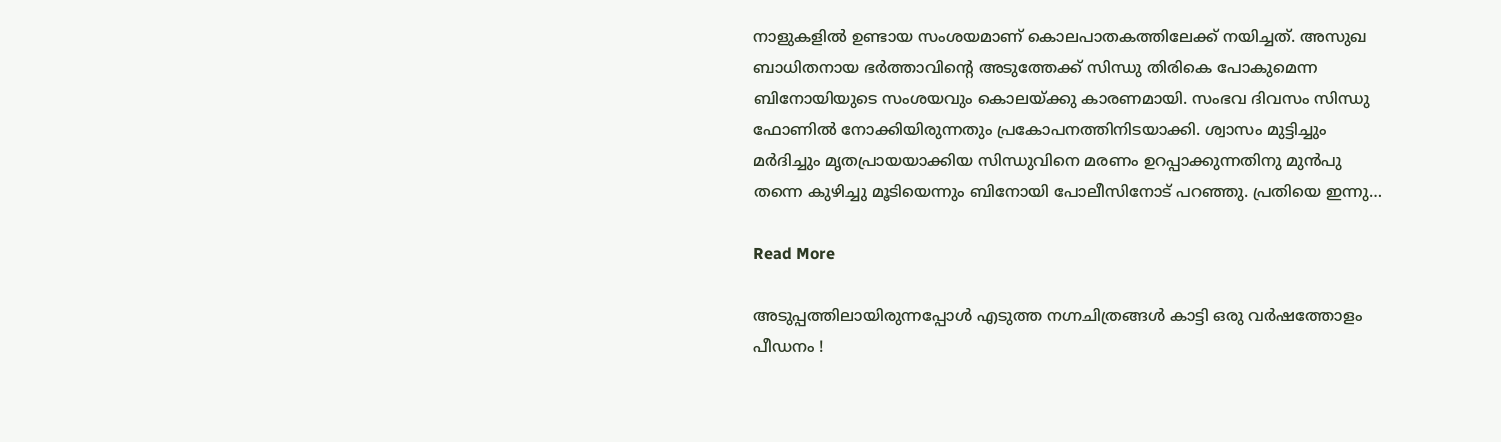നാളുകളിൽ ഉണ്ടായ സംശയമാണ് കൊലപാതകത്തിലേക്ക് നയിച്ചത്. അസുഖ ബാധിതനായ ഭർത്താവിന്‍റെ അടുത്തേക്ക് സിന്ധു തിരികെ പോകുമെന്ന ബിനോയിയുടെ സംശയവും കൊലയ്ക്കു കാരണമായി. സംഭവ ദിവസം സിന്ധു ഫോണിൽ നോക്കിയിരുന്നതും പ്രകോപനത്തിനിടയാക്കി. ശ്വാസം മുട്ടിച്ചും മർദിച്ചും മൃതപ്രായയാക്കിയ സിന്ധുവിനെ മരണം ഉറപ്പാക്കുന്നതിനു മുൻപു തന്നെ കുഴിച്ചു മൂടിയെന്നും ബിനോയി പോലീസിനോട് പറഞ്ഞു. പ്രതിയെ ഇന്നു…

Read More

അടുപ്പത്തിലായിരുന്നപ്പോള്‍ എടുത്ത നഗ്നചിത്രങ്ങള്‍ കാട്ടി ഒരു വര്‍ഷത്തോളം പീഡനം !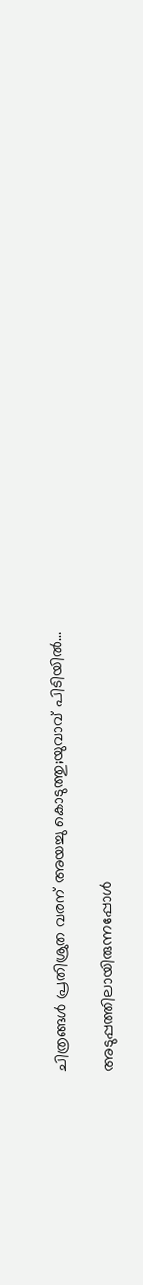ചിത്രങ്ങള്‍ പ്രതിശ്രുത വരന് അയച്ചു കൊടുത്തു;യുവാവ് പിടിയില്‍…

അടുപ്പത്തിലായിരുന്നപ്പോള്‍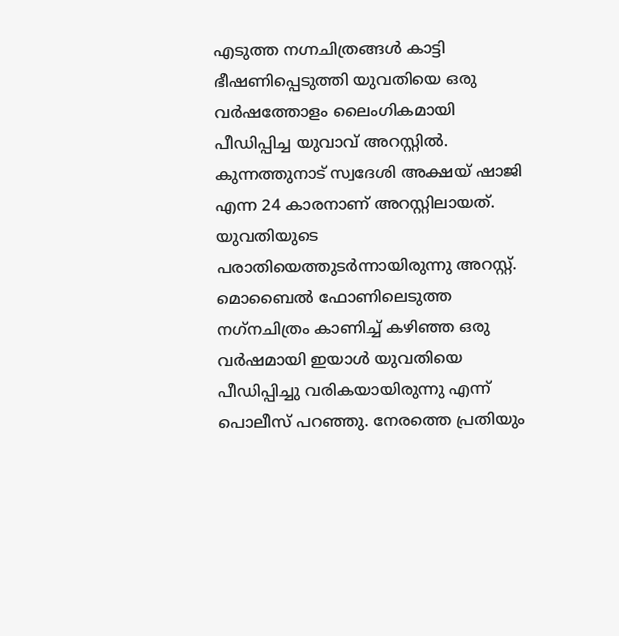എടുത്ത നഗ്നചിത്രങ്ങള്‍ കാട്ടി ഭീഷണിപ്പെടുത്തി യുവതിയെ ഒരു വര്‍ഷത്തോളം ലൈംഗികമായി പീഡിപ്പിച്ച യുവാവ് അറസ്റ്റില്‍. കുന്നത്തുനാട് സ്വദേശി അക്ഷയ് ഷാജി എന്ന 24 കാരനാണ് അറസ്റ്റിലായത്. യുവതിയുടെ പരാതിയെത്തുടര്‍ന്നായിരുന്നു അറസ്റ്റ്. മൊബൈല്‍ ഫോണിലെടുത്ത നഗ്‌നചിത്രം കാണിച്ച് കഴിഞ്ഞ ഒരു വര്‍ഷമായി ഇയാള്‍ യുവതിയെ പീഡിപ്പിച്ചു വരികയായിരുന്നു എന്ന് പൊലീസ് പറഞ്ഞു. നേരത്തെ പ്രതിയും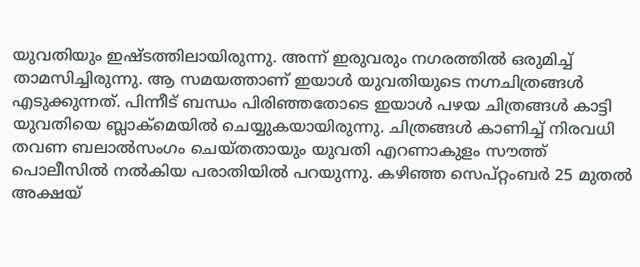യുവതിയും ഇഷ്ടത്തിലായിരുന്നു. അന്ന് ഇരുവരും നഗരത്തില്‍ ഒരുമിച്ച് താമസിച്ചിരുന്നു. ആ സമയത്താണ് ഇയാള്‍ യുവതിയുടെ നഗ്നചിത്രങ്ങള്‍ എടുക്കുന്നത്. പിന്നീട് ബന്ധം പിരിഞ്ഞതോടെ ഇയാള്‍ പഴയ ചിത്രങ്ങള്‍ കാട്ടി യുവതിയെ ബ്ലാക്‌മെയില്‍ ചെയ്യുകയായിരുന്നു. ചിത്രങ്ങള്‍ കാണിച്ച് നിരവധി തവണ ബലാല്‍സംഗം ചെയ്തതായും യുവതി എറണാകുളം സൗത്ത് പൊലീസില്‍ നല്‍കിയ പരാതിയില്‍ പറയുന്നു. കഴിഞ്ഞ സെപ്റ്റംബര്‍ 25 മുതല്‍ അക്ഷയ്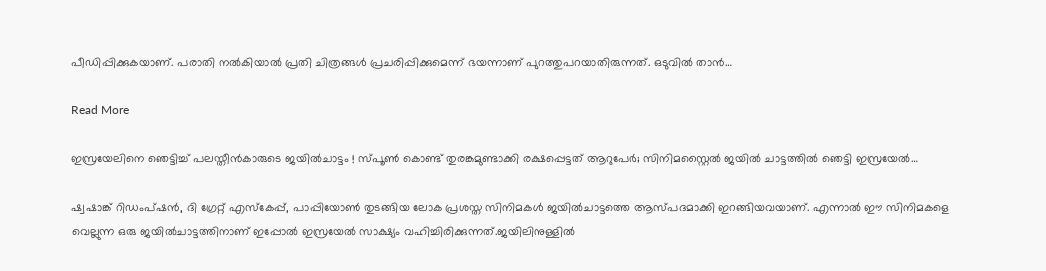പീഡിപ്പിക്കുകയാണ്. പരാതി നല്‍കിയാല്‍ പ്രതി ചിത്രങ്ങള്‍ പ്രചരിപ്പിക്കുമെന്ന് ഭയന്നാണ് പുറത്തുപറയാതിരുന്നത്. ഒടുവില്‍ താന്‍…

Read More

ഇസ്രയേലിനെ ഞെട്ടിച്ച് പലസ്തീന്‍കാരുടെ ജയില്‍ചാട്ടം ! സ്പൂണ്‍ കൊണ്ട് തുരങ്കമുണ്ടാക്കി രക്ഷപ്പെട്ടത് ആറുപേര്‍; സിനിമസ്റ്റൈല്‍ ജയില്‍ ചാട്ടത്തില്‍ ഞെട്ടി ഇസ്രയേല്‍…

ഷ്വഷാങ്ക് റിഡംപ്ഷന്‍, ദി ഗ്രേറ്റ് എസ്‌കേപ്പ്, പാപ്പിയോണ്‍ തുടങ്ങിയ ലോക പ്രശസ്ത സിനിമകള്‍ ജയില്‍ചാട്ടത്തെ ആസ്പദമാക്കി ഇറങ്ങിയവയാണ്. എന്നാല്‍ ഈ സിനിമകളെ വെല്ലുന്ന ഒരു ജയില്‍ചാട്ടത്തിനാണ് ഇപ്പോല്‍ ഇസ്രയേല്‍ സാക്ഷ്യം വഹിച്ചിരിക്കുന്നത്.ജയിലിനുള്ളില്‍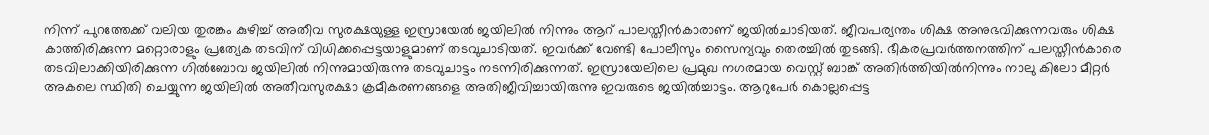നിന്ന് പുറത്തേക്ക് വലിയ തുരങ്കം കുഴിച്ച് അതീവ സുരക്ഷയുള്ള ഇസ്രായേല്‍ ജയിലില്‍ നിന്നും ആറ് പാലസ്തീന്‍കാരാണ് ജയില്‍ചാടിയത്. ജീവപര്യന്തം ശിക്ഷ അനുഭവിക്കുന്നവരും ശിക്ഷ കാത്തിരിക്കുന്ന മറ്റൊരാളും പ്രത്യേക തടവിന് വിധിക്കപ്പെട്ടയാളുമാണ് തടവുചാടിയത്. ഇവര്‍ക്ക് വേണ്ടി പോലീസും സൈന്യവും തെരച്ചില്‍ തുടങ്ങി. ഭീകരപ്രവര്‍ത്തനത്തിന് പലസ്തീന്‍കാരെ തടവിലാക്കിയിരിക്കുന്ന ഗില്‍ബോവ ജയിലില്‍ നിന്നുമായിരുന്നു തടവുചാട്ടം നടന്നിരിക്കുന്നത്. ഇസ്രായേലിലെ പ്രമുഖ നഗരമായ വെസ്റ്റ് ബാങ്ക് അതിര്‍ത്തിയില്‍നിന്നും നാലു കിലോ മീറ്റര്‍ അകലെ സ്ഥിതി ചെയ്യുന്ന ജയിലില്‍ അതീവസുരക്ഷാ ക്രമീകരണങ്ങളെ അതിജീവിച്ചായിരുന്നു ഇവരുടെ ജയില്‍ച്ചാട്ടം. ആറുപേര്‍ കൊല്ലപ്പെട്ട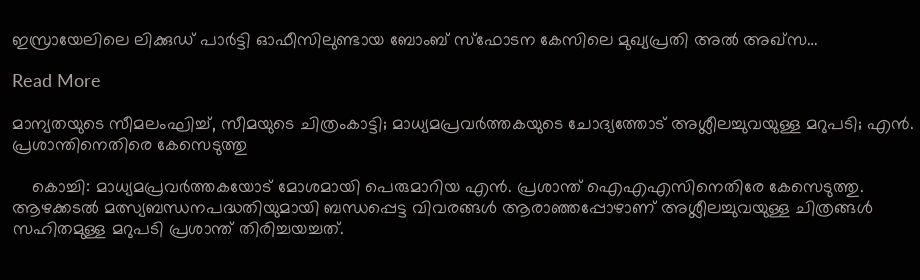ഇസ്രായേലിലെ ലിക്കുഡ് പാര്‍ട്ടി ഓഫീസിലുണ്ടായ ബോംബ് സ്‌ഫോടന കേസിലെ മുഖ്യപ്രതി അല്‍ അഖ്‌സ…

Read More

മാന്യതയുടെ സീമലംഘിച്ച്, സീമയുടെ ചിത്രംകാട്ടി; മാധ്യമപ്രവര്‍ത്തകയുടെ ചോദ്യത്തോട് അശ്ലീലച്ചുവയുള്ള മറുപടി; എന്‍. പ്രശാന്തിനെതിരെ കേസെടുത്തു

    കൊച്ചി: മാധ്യമപ്രവർത്തകയോട് മോശമായി പെരുമാറിയ എൻ. പ്രശാന്ത് ഐഎഎസിനെതിരേ കേസെടുത്തു. ആഴക്കടല്‍ മത്സ്യബന്ധനപദ്ധതിയുമായി ബന്ധപ്പെട്ട വിവരങ്ങള്‍ ആരാഞ്ഞപ്പോഴാണ് അശ്ലീലച്ചുവയുള്ള ചിത്രങ്ങള്‍ സഹിതമുള്ള മറുപടി പ്രശാന്ത് തിരിച്ചയച്ചത്.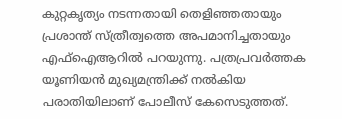കുറ്റകൃത്യം നടന്നതായി തെളിഞ്ഞതായും പ്രശാന്ത് സ്ത്രീത്വത്തെ അപമാനിച്ചതായും എഫ്ഐആറിൽ പറയുന്നു. പത്രപ്രവർത്തക യൂണിയൻ മുഖ്യമന്ത്രിക്ക് നൽകിയ പരാതിയിലാണ് പോലീസ് കേസെടുത്തത്.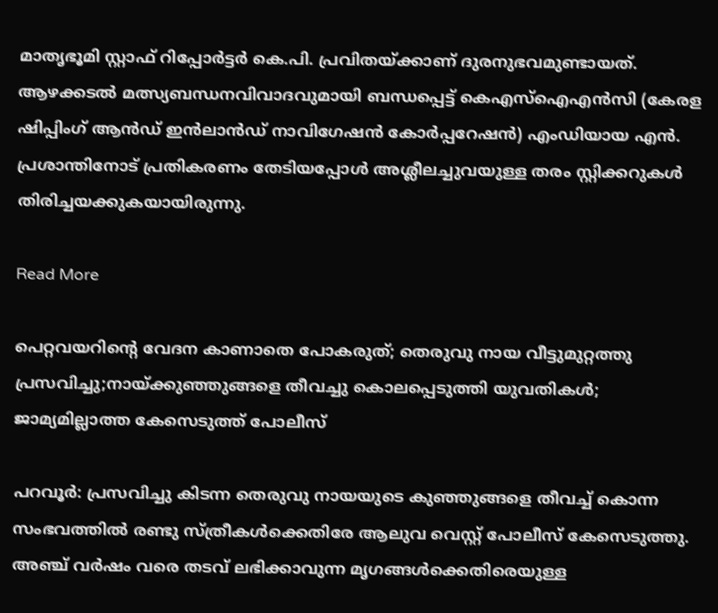മാതൃഭൂമി സ്റ്റാഫ് റിപ്പോര്‍ട്ടര്‍ കെ.പി. പ്രവിതയ്ക്കാണ് ദുരനുഭവമുണ്ടായത്. ആഴക്കടൽ മത്സ്യബന്ധനവിവാദവുമായി ബന്ധപ്പെട്ട് കെഎസ്ഐഎൻസി (കേരള ഷിപ്പിംഗ് ആൻഡ് ഇൻലാൻഡ് നാവിഗേഷൻ കോർപ്പറേഷൻ) എംഡിയായ എൻ. പ്രശാന്തിനോട് പ്രതികരണം തേടിയപ്പോൾ അശ്ലീലച്ചുവയുള്ള തരം സ്റ്റിക്കറുകള്‍ തിരിച്ചയക്കുകയായിരുന്നു.

Read More

പെറ്റവയറിന്‍റെ വേദന കാണാതെ പോകരുത്; തെരുവു നായ വീട്ടുമുറ്റത്തു പ്രസവിച്ചു;നായ്ക്കുഞ്ഞുങ്ങളെ തീവച്ചു കൊലപ്പെടുത്തി യുവതികൾ; ജാമ്യമില്ലാത്ത കേസെടുത്ത് പോലീസ്

പറവൂർ: പ്രസവിച്ചു കിടന്ന തെരുവു നായയുടെ കുഞ്ഞുങ്ങളെ തീവച്ച് കൊന്ന സംഭവത്തിൽ രണ്ടു സ്ത്രീകൾക്കെതിരേ ആലുവ വെസ്റ്റ് പോലീസ് കേസെടുത്തു. അഞ്ച് വർഷം വരെ തടവ് ലഭിക്കാവുന്ന മൃഗങ്ങൾക്കെതിരെയുള്ള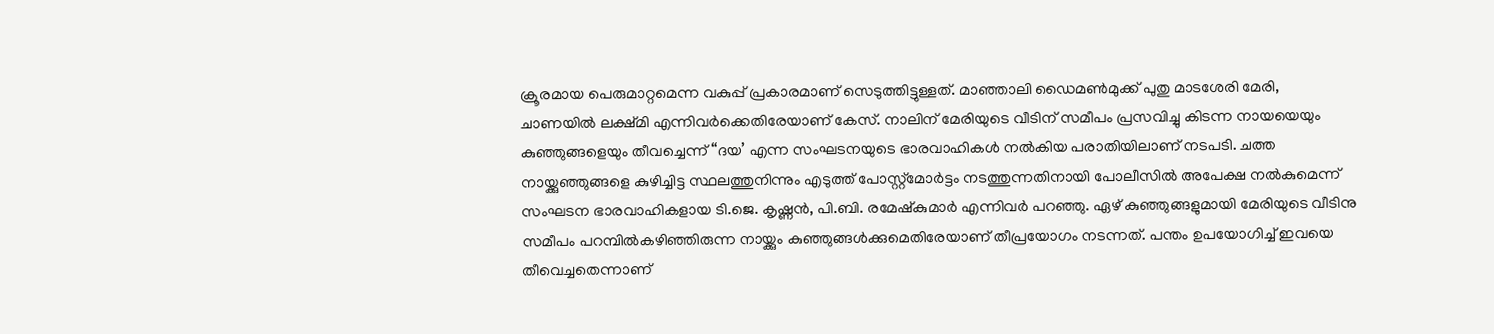ക്രൂരമായ പെരുമാറ്റമെന്ന വകുപ്പ് പ്രകാരമാണ് സെടുത്തിട്ടുള്ളത്. മാഞ്ഞാലി ഡൈമൺമുക്ക് പുതു മാടശേരി മേരി, ചാണയിൽ ലക്ഷ്മി എന്നിവർക്കെതിരേയാണ് കേസ്. നാലിന് മേരിയുടെ വീടിന് സമീപം പ്രസവിച്ചു കിടന്ന നായയെയും കുഞ്ഞുങ്ങളെയും തീവച്ചെന്ന് “ദയ’ എന്ന സംഘടനയുടെ ഭാരവാഹികൾ നൽകിയ പരാതിയിലാണ് നടപടി. ചത്ത നായ്ക്കുഞ്ഞുങ്ങളെ കുഴിച്ചിട്ട സ്ഥലത്തുനിന്നും എടുത്ത് പോസ്റ്റ്മോർട്ടം നടത്തുന്നതിനായി പോലീസിൽ അപേക്ഷ നൽകുമെന്ന് സംഘടന ഭാരവാഹികളായ ടി.ജെ. കൃഷ്ണൻ, പി.ബി. രമേഷ്കുമാർ എന്നിവർ പറഞ്ഞു. ഏഴ് കുഞ്ഞുങ്ങളുമായി മേരിയുടെ വീടിനു സമീപം പറമ്പിൽകഴിഞ്ഞിരുന്ന നായ്ക്കും കുഞ്ഞുങ്ങൾക്കുമെതിരേയാണ് തീപ്രയോഗം നടന്നത്. പന്തം ഉപയോഗിച്ച് ഇവയെ തീവെച്ചതെന്നാണ്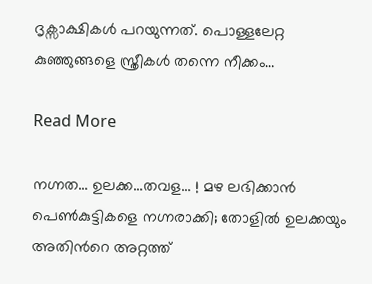ദൃക്സാക്ഷികൾ പറയുന്നത്. പൊള്ളലേറ്റ കുഞ്ഞുങ്ങളെ സ്ത്രീകൾ തന്നെ നീക്കം…

Read More

നഗ്നത… ഉലക്ക…തവള… ! മഴ ലഭിക്കാൻ പെൺകുട്ടികളെ നഗ്നരാക്കി; തോളിൽ ഉലക്കയും അതിന്‍റെ അറ്റത്ത്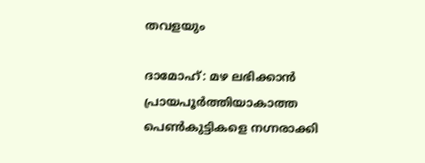തവളയും

ദാമോഹ്: മഴ ലഭിക്കാന്‍ പ്രായപൂര്‍ത്തിയാകാത്ത പെണ്‍കുട്ടികളെ നഗ്നരാക്കി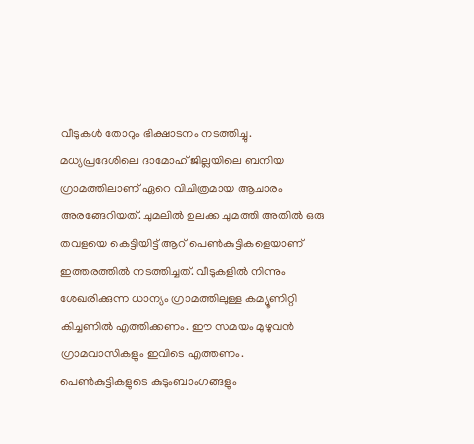വീടുകള്‍ തോറും ഭിക്ഷാടനം നടത്തിച്ചു. മധ്യപ്രദേശിലെ ദാമോഹ് ജില്ലയിലെ ബനിയ ഗ്രാമത്തിലാണ് ഏറെ വിചിത്രമായ ആചാരം അരങ്ങേറിയത്. ചുമലില്‍ ഉലക്ക ചുമത്തി അതില്‍ ഒരു തവളയെ കെട്ടിയിട്ട് ആറ് പെണ്‍കുട്ടികളെയാണ് ഇത്തരത്തില്‍ നടത്തിച്ചത്. വീടുകളില്‍ നിന്നും ശേഖരിക്കുന്ന ധാന്യം ഗ്രാമത്തിലുള്ള കമ്യൂണിറ്റി കിച്ചണില്‍ എത്തിക്കണം. ഈ സമയം മുഴുവന്‍ ഗ്രാമവാസികളും ഇവിടെ എത്തണം. പെണ്‍കുട്ടികളുടെ കുടുംബാംഗങ്ങളും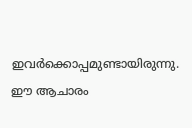ഇവര്‍ക്കൊപ്പമുണ്ടായിരുന്നു. ഈ ആചാരം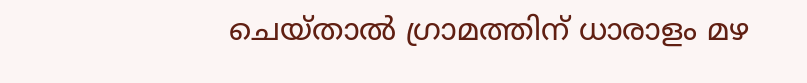ചെയ്താല്‍ ഗ്രാമത്തിന് ധാരാളം മഴ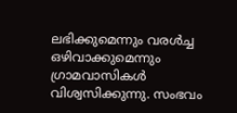ലഭിക്കുമെന്നും വരള്‍ച്ച ഒഴിവാക്കുമെന്നും ഗ്രാമവാസികള്‍ വിശ്വസിക്കുന്നു. സംഭവം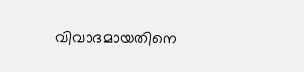വിവാദമായതിനെ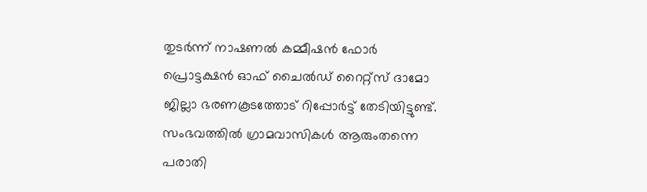തുടര്‍ന്ന് നാഷണല്‍ കമ്മീഷന്‍ ഫോര്‍ പ്രൊട്ടക്ഷന്‍ ഓഫ് ചൈല്‍ഡ് റൈറ്റ്‌സ് ദാമോ ജില്ലാ ഭരണകൂടത്തോട് റിപ്പോര്‍ട്ട് തേടിയിട്ടുണ്ട്. സംഭവത്തില്‍ ഗ്രാമവാസികള്‍ ആരുംതന്നെ പരാതി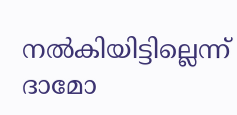നല്‍കിയിട്ടില്ലെന്ന് ദാമോ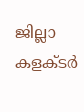ജില്ലാ കളക്ടര്‍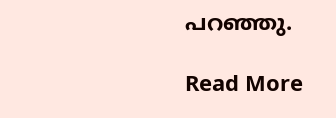പറഞ്ഞു.

Read More